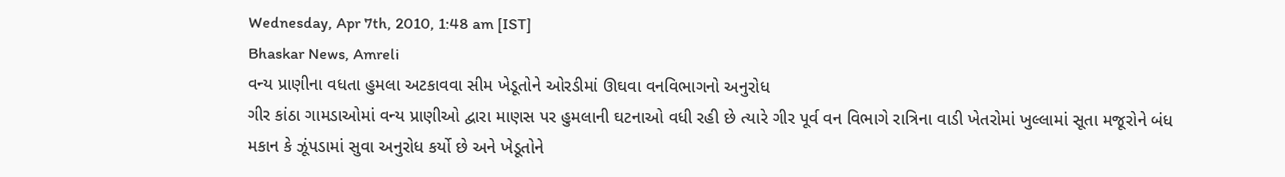Wednesday, Apr 7th, 2010, 1:48 am [IST]
Bhaskar News, Amreli
વન્ય પ્રાણીના વધતા હુમલા અટકાવવા સીમ ખેડૂતોને ઓરડીમાં ઊઘવા વનવિભાગનો અનુરોધ
ગીર કાંઠા ગામડાઓમાં વન્ય પ્રાણીઓ દ્વારા માણસ પર હુમલાની ઘટનાઓ વધી રહી છે ત્યારે ગીર પૂર્વ વન વિભાગે રાત્રિના વાડી ખેતરોમાં ખુલ્લામાં સૂતા મજૂરોને બંધ મકાન કે ઝૂંપડામાં સુવા અનુરોધ કર્યો છે અને ખેડૂતોને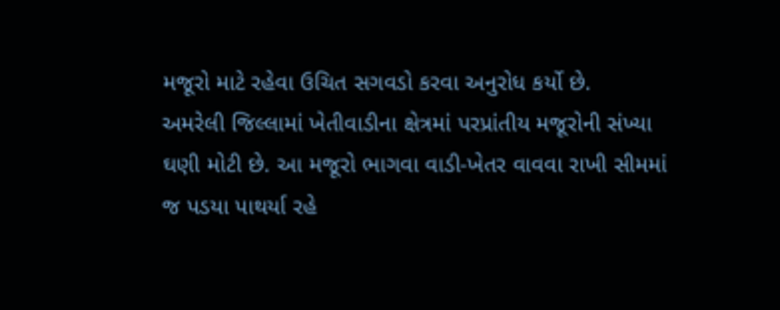મજૂરો માટે રહેવા ઉચિત સગવડો કરવા અનુરોધ કર્યો છે.
અમરેલી જિલ્લામાં ખેતીવાડીના ક્ષેત્રમાં પરપ્રાંતીય મજૂરોની સંખ્યા ઘણી મોટી છે. આ મજૂરો ભાગવા વાડી-ખેતર વાવવા રાખી સીમમાં જ પડયા પાથર્યા રહે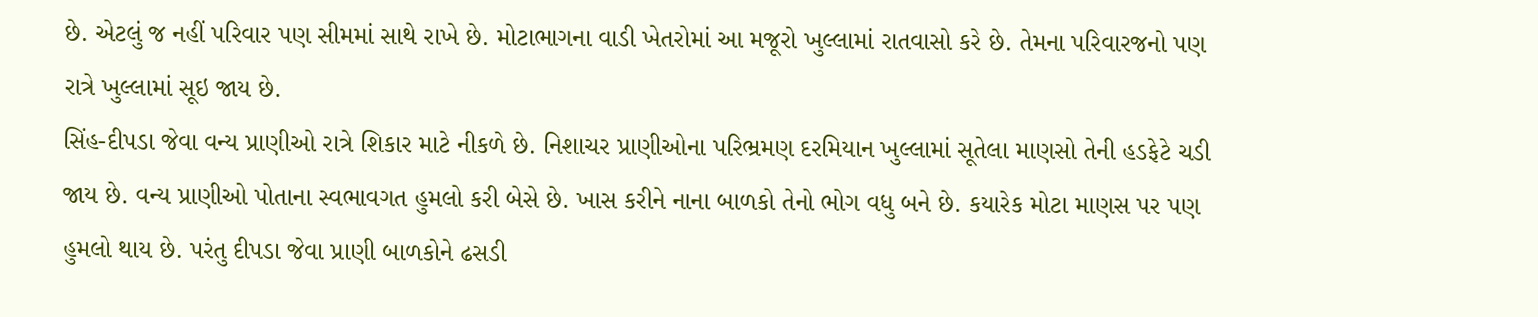છે. એટલું જ નહીં પરિવાર પણ સીમમાં સાથે રાખે છે. મોટાભાગના વાડી ખેતરોમાં આ મજૂરો ખુલ્લામાં રાતવાસો કરે છે. તેમના પરિવારજનો પણ રાત્રે ખુલ્લામાં સૂઇ જાય છે.
સિંહ-દીપડા જેવા વન્ય પ્રાણીઓ રાત્રે શિકાર માટે નીકળે છે. નિશાચર પ્રાણીઓના પરિભ્રમણ દરમિયાન ખુલ્લામાં સૂતેલા માણસો તેની હડફેટે ચડી જાય છે. વન્ય પ્રાણીઓ પોતાના સ્વભાવગત હુમલો કરી બેસે છે. ખાસ કરીને નાના બાળકો તેનો ભોગ વધુ બને છે. કયારેક મોટા માણસ પર પણ હુમલો થાય છે. પરંતુ દીપડા જેવા પ્રાણી બાળકોને ઢસડી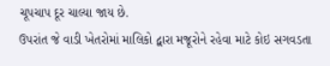ચૂપચાપ દૂર ચાલ્યા જાય છે.
ઉપરાંત જે વાડી ખેતરોમાં માલિકો દ્વારા મજૂરોને રહેવા માટે કોઇ સગવડતા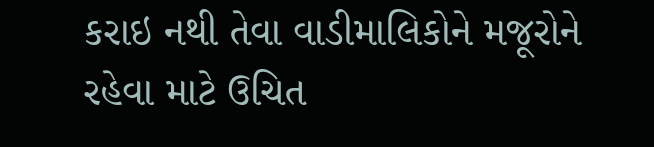કરાઇ નથી તેવા વાડીમાલિકોને મજૂરોને રહેવા માટે ઉચિત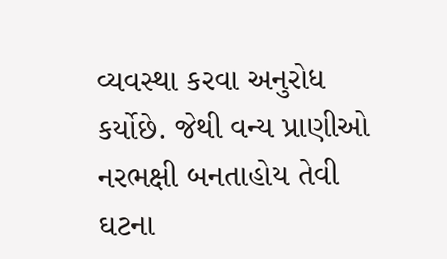વ્યવસ્થા કરવા અનુરોધ કર્યોછે. જેથી વન્ય પ્રાણીઓ નરભક્ષી બનતાહોય તેવી ઘટના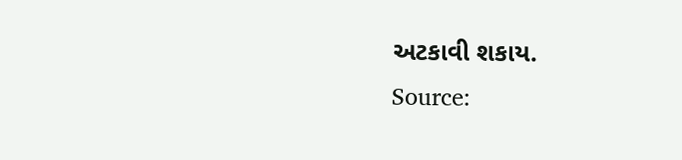અટકાવી શકાય.
Source: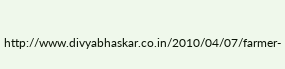http://www.divyabhaskar.co.in/2010/04/07/farmer-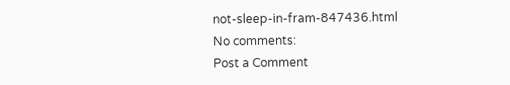not-sleep-in-fram-847436.html
No comments:
Post a Comment